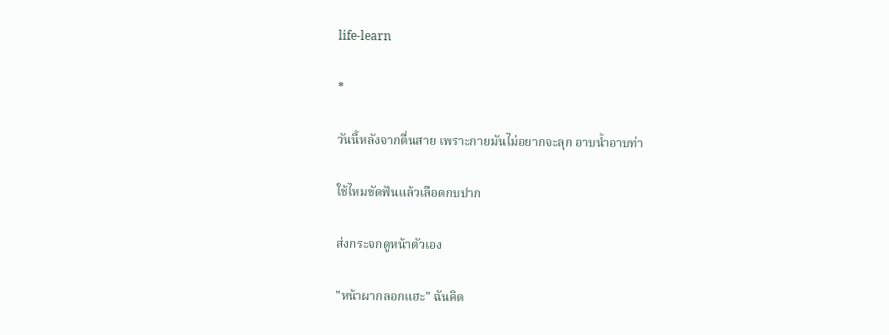life-learn

*

วันนี้หลังจากตื่นสาย เพราะกายมันไม่อยากจะลุก อาบน้ำอาบท่า

ใช้ไหมขัดฟันแล้วเลือดกบปาก

ส่งกระจกดูหน้าตัวเอง

"หน้าผากลอกแฮะ" ฉันคิด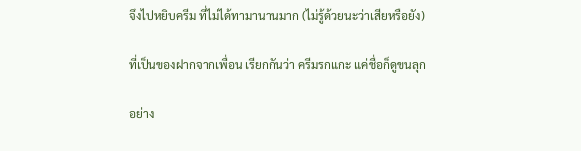จึงไปหยิบครีม ที่ไม่ได้ทามานานมาก (ไม่รู้ด้วยนะว่าเสียหรือยัง)

ที่เป็นของฝากจากเพื่อน เรียกกันว่า ครีมรกแกะ แค่ชื่อก็ดูขนลุก

อย่าง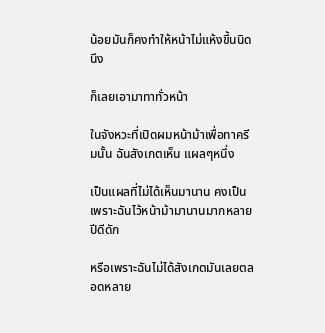น้อยมันก็คงทำให้หน้าไม่แห้งขึ้นนิดนึง

ก็เลยเอามาทาทั่วหน้า

ในจังหวะที่เปิดผมหน้าม้าเพื่อทาครีมนั้น ฉันสังเกตเห็น แผลๆหนึ่ง

เป็นแผลที่ไม่ได้เห็นมานาน คงเป็นเพราะฉันไว้หน้าม้ามานานมากหลายปีดีดัก

หรือเพราะฉันไม่ได้สังเกตมันเลยตลอดหลาย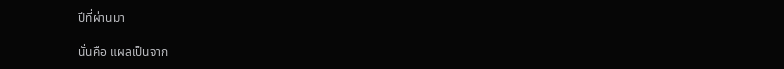ปีที่ผ่านมา

นั่นคือ แผลเป็นจาก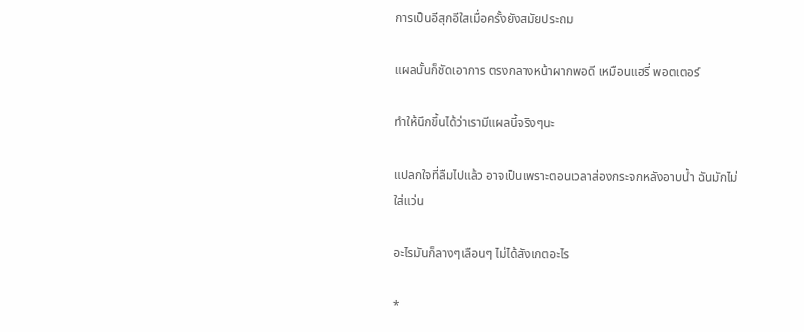การเป็นอีสุกอีใสเมื่อครั้งยังสมัยประถม

แผลนั้นก็ชัดเอาการ ตรงกลางหน้าผากพอดี เหมือนแฮรี่ พอตเตอร์

ทำให้นึกขึ้นได้ว่าเรามีแผลนี้จริงๆนะ

แปลกใจที่ลืมไปแล้ว อาจเป็นเพราะตอนเวลาส่องกระจกหลังอาบน้ำ ฉันมักไม่ใส่แว่น

อะไรมันก็ลางๆเลือนๆ ไม่ได้สังเกตอะไร

*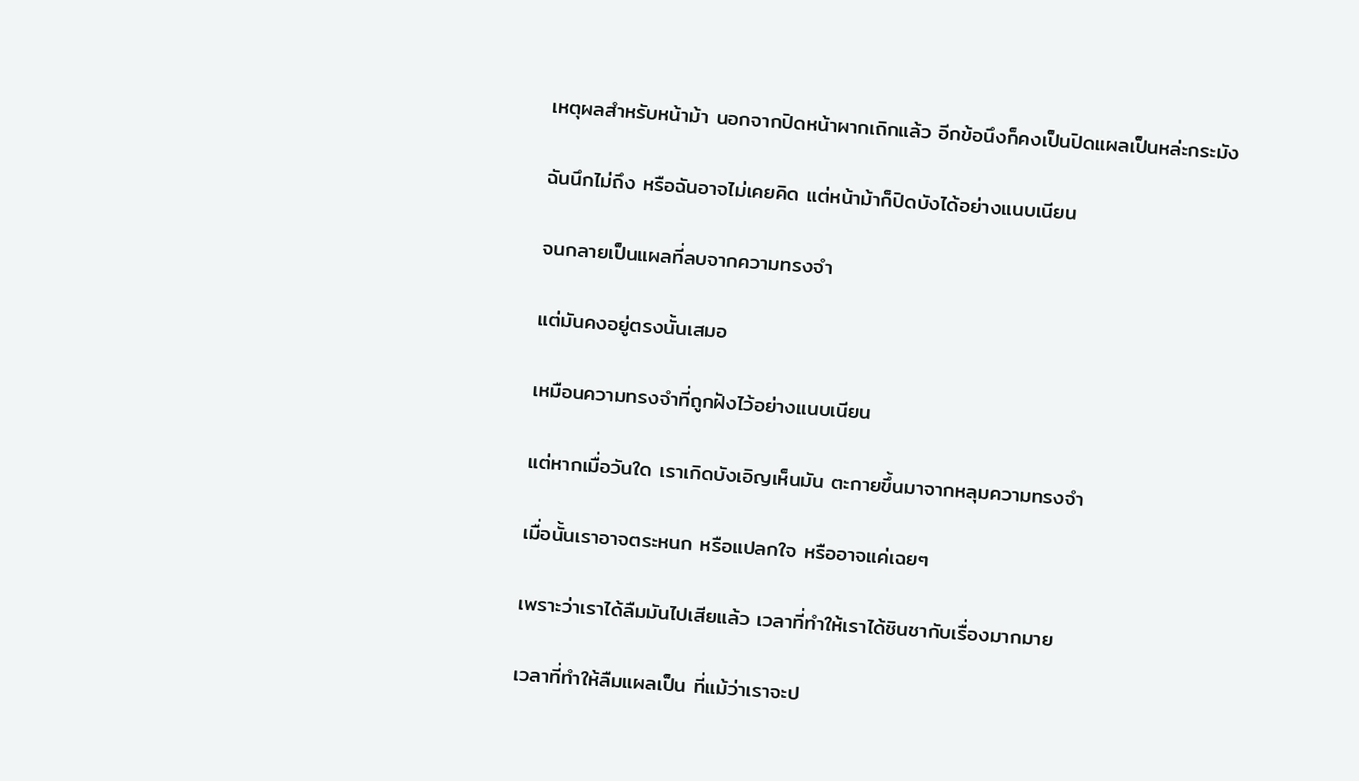เหตุผลสำหรับหน้าม้า นอกจากปิดหน้าผากเถิกแล้ว อีกข้อนึงก็คงเป็นปิดแผลเป็นหล่ะกระมัง

ฉันนึกไม่ถึง หรือฉันอาจไม่เคยคิด แต่หน้าม้าก็ปิดบังได้อย่างแนบเนียน

จนกลายเป็นแผลที่ลบจากความทรงจำ

แต่มันคงอยู่ตรงนั้นเสมอ

เหมือนความทรงจำที่ถูกฝังไว้อย่างแนบเนียน

แต่หากเมื่อวันใด เราเกิดบังเอิญเห็นมัน ตะกายขึ้นมาจากหลุมความทรงจำ

เมื่อนั้นเราอาจตระหนก หรือแปลกใจ หรืออาจแค่เฉยๆ

เพราะว่าเราได้ลืมมันไปเสียแล้ว เวลาที่ทำให้เราได้ชินชากับเรื่องมากมาย

เวลาที่ทำให้ลืมแผลเป็น ที่แม้ว่าเราจะป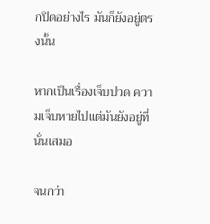กปิดอย่างไร มันก็ยังอยู่ตรงนั้น

หากเป็นเรื่องเจ็บปวด ความเจ็บหายไปแต่มันยังอยู่ที่นั่นเสมอ

จนกว่า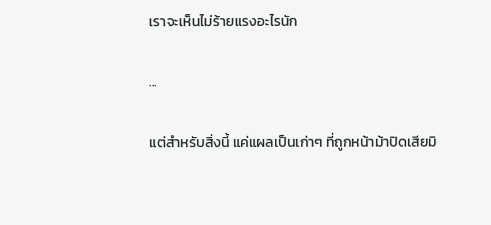เราจะเห็นไม่ร้ายแรงอะไรนัก

...

แต่สำหรับสิ่งนี้ แค่แผลเป็นเก่าๆ ที่ถูกหน้าม้าปิดเสียมิ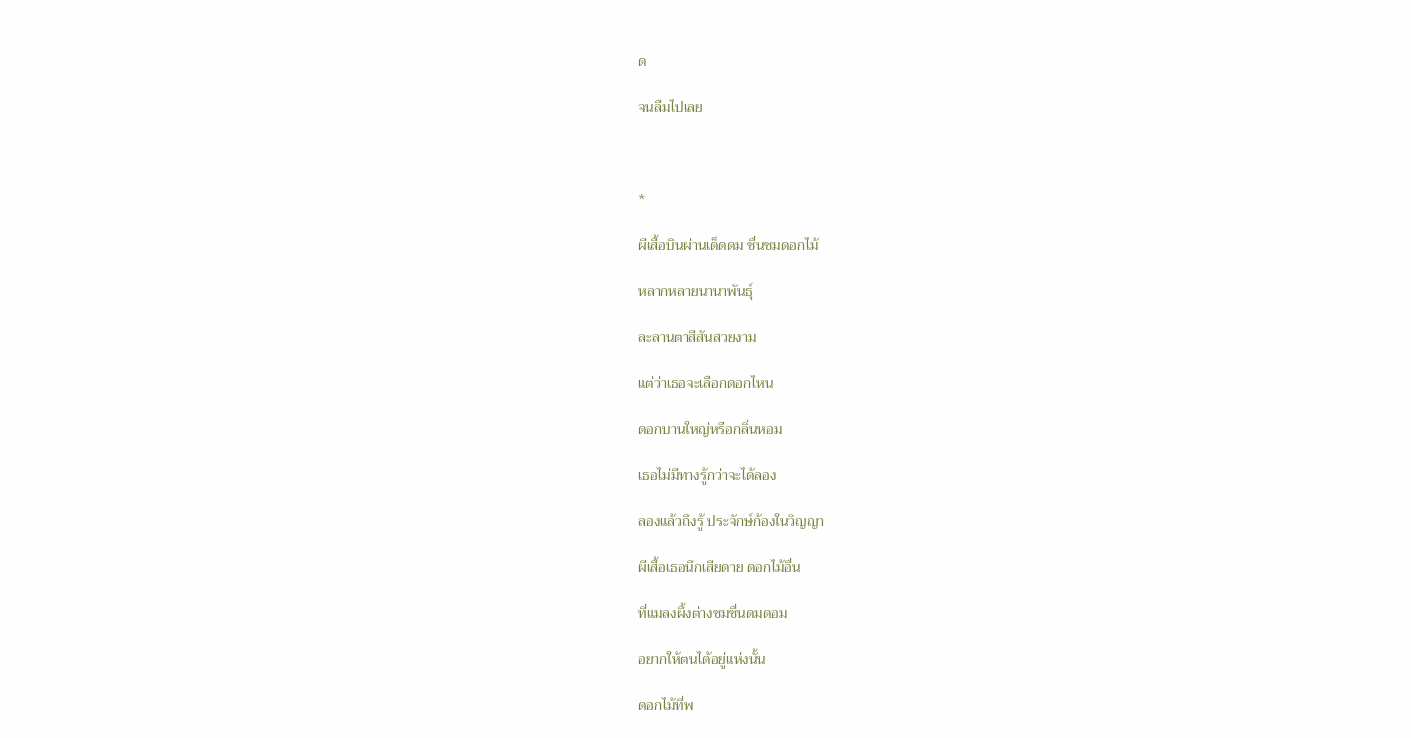ด

จนลืมไปเลย



*

ผีเสื้อบินผ่านเด็ดดม ชื่นชมดอกไม้

หลากหลายนานาพันธุ์

ละลานตาสีสันสวยงาม

แต่ว่าเธอจะเลือกดอกไหน

ดอกบานใหญ่หรือกลิ่นหอม

เธอไม่มีทางรู้กว่าจะได้ลอง

ลองแล้วถึงรู้ ประจักษ์ก้องในวิญญา

ผีเสื้อเธอนึกเสียดาย ดอกไม้อื่น

ที่แมลงผึ้งต่างชมชื่นดมดอม

อยากให้ตนได้อยู่แห่งนั้น

ดอกไม้ที่พ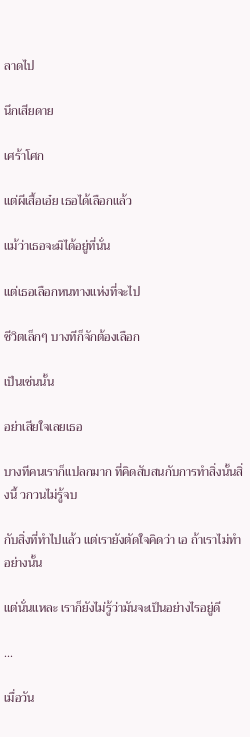ลาดไป

นึกเสียดาย

เศร้าโศก

แต่ผีเสื้อเอ๋ย เธอได้เลือกแล้ว

แม้ว่าเธอจะมิได้อยู่ที่นั่น

แต่เธอเลือกหนทางแห่งที่จะไป

ชีวิตเล็กๆ บางทีก็จักต้องเลือก

เป็นเช่นนั้น

อย่าเสียใจเลยเธอ

บางทีคนเราก็แปลกมาก ที่คิดสับสนกับการทำสิ่งนั้นสิ่งนี้ วกวนไม่รู้จบ

กับสิ่งที่ทำไปแล้ว แต่เรายังตัดใจคิดว่า เอ ถ้าเราไม่ทำอย่างนั้น

แต่นั่นแหละ เราก็ยังไม่รู้ว่ามันจะเป็นอย่างไรอยู่ดี

...

เมื่อวัน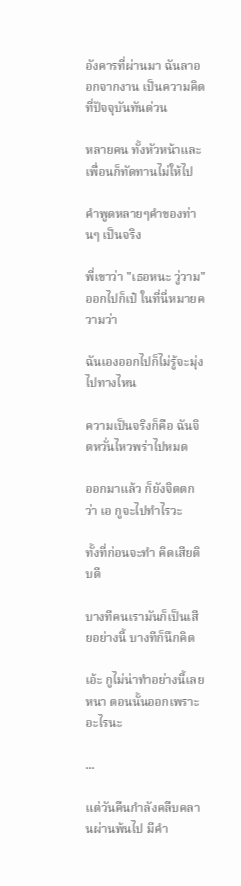อังคารที่ผ่านมา ฉันลาออกจากงาน เป็นความคิดที่ปัจจุบันทันด่วน

หลายคน ทั้งหัวหน้าและเพื่อนก็ทัดทานไม่ให้ไป

คำพูดหลายๆคำของท่านๆ เป็นจริง

พี่เขาว่า "เธอหนะ วู่วาม" ออกไปก็เป๋ ในที่นี่หมายความว่า

ฉันเองออกไปก็ไม่รู้จะมุ่งไปทางไหน

ความเป็นจริงก็คือ ฉันจิตหวั่นไหวพร่าไปหมด

ออกมาแล้ว ก็ยังจิตตกว่า เอ กูจะไปทำไรวะ

ทั้งที่ก่อนจะทำ คิดเสียดิบดี

บางทีคนเรามันก็เป็นเสียอย่างนี้ บางทีก็นึกคิด

เอ้ะ กูไม่น่าทำอย่างนี้เลยหนา ตอนนั้นออกเพราะอะไรนะ

...

แต่วันคืนกำลังคลืบคลานผ่านพ้นไป มีคำ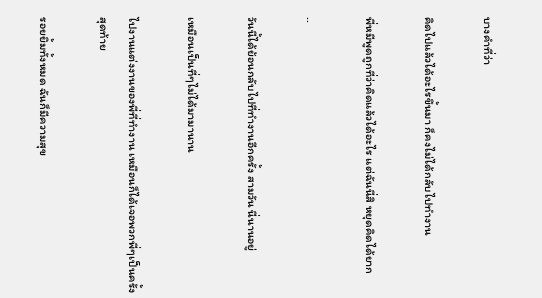บางคำที่ว่า

คิดไปแล้วได้อะไรขึ้นมา ก็คงไม่ได้กลับไปทำงาน

พี่หมีพูดถูกที่ว่าคิดแล้วได้อะไร แต่ฉันนี่สิ หยุดคิดได้ยาก

..

วันนี้ได้ย้อนกลับไปที่ทำงานอีกครั้ง สามวัน นี่นานอยู่

เหมือนเป็นที่ๆไม่ได้มามานาน

ไปงานแต่งงานของพี่ที่ทำงาน เหมือนก็ได้เจอพวกพี่ๆเป็นครั้งสุดท้าย

รอยยิ้มทั้งหมด ฉันก็มีความสุข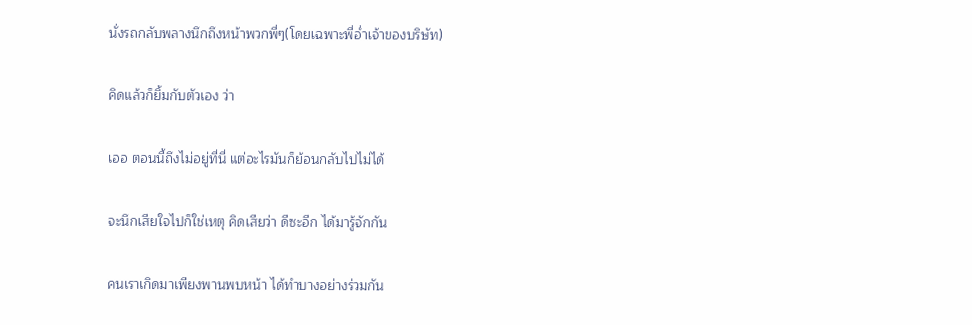นั่งรถกลับพลางนึกถึงหน้าพวกพี่ๆ(โดยเฉพาะพี่อ่ำเจ้าของบริษัท)

คิดแล้วก็ยิ้มกับตัวเอง ว่า

เออ ตอนนี้ถึงไม่อยู่ที่นี่ แต่อะไรมันก็ย้อนกลับไปไม่ได้

จะนึกเสียใจไปก็ใช่เหตุ คิดเสียว่า ดีซะอีก ได้มารู้จักกัน

คนเราเกิดมาเพียงพานพบหน้า ได้ทำบางอย่างร่วมกัน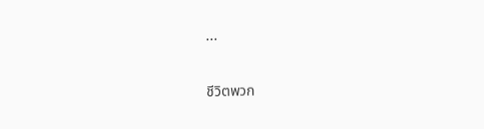...

ชีวิตพวก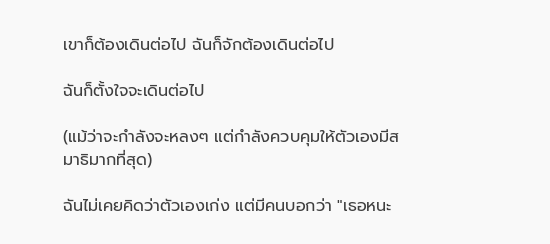เขาก็ต้องเดินต่อไป ฉันก็จักต้องเดินต่อไป

ฉันก็ตั้งใจจะเดินต่อไป

(แม้ว่าจะกำลังจะหลงๆ แต่กำลังควบคุมให้ตัวเองมีสมาธิมากที่สุด)

ฉันไม่เคยคิดว่าตัวเองเก่ง แต่มีคนบอกว่า "เธอหนะ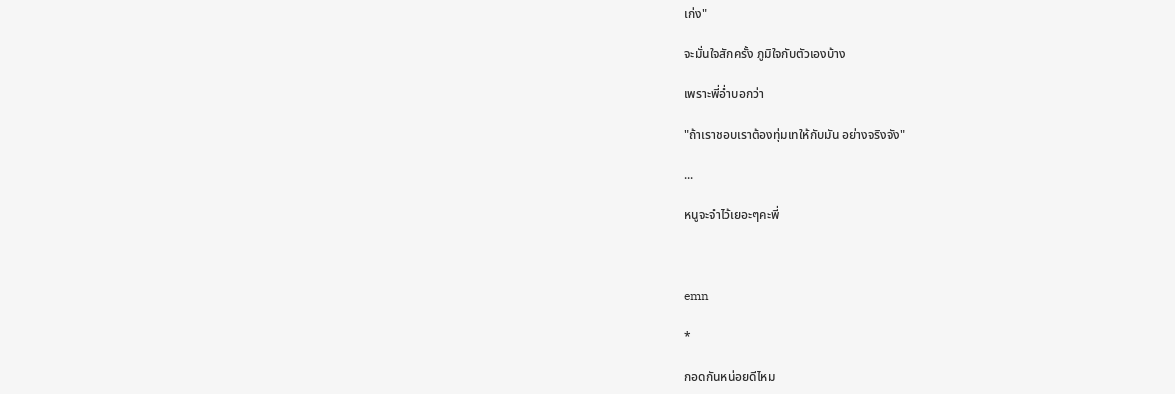เก่ง"

จะมั่นใจสักครั้ง ภูมิใจกับตัวเองบ้าง

เพราะพี่อ่ำบอกว่า

"ถ้าเราชอบเราต้องทุ่มเทให้กับมัน อย่างจริงจัง"

...

หนูจะจำไว้เยอะๆคะพี่



emn

*

กอดกันหน่อยดีไหม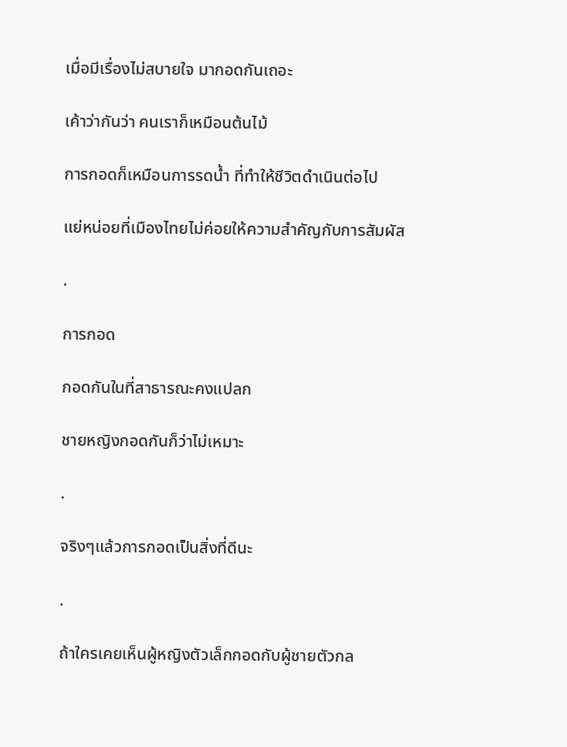เมื่อมีเรื่องไม่สบายใจ มากอดกันเถอะ

เค้าว่ากันว่า คนเราก็เหมือนต้นไม้

การกอดก็เหมือนการรดน้ำ ที่ทำให้ชีวิตดำเนินต่อไป

แย่หน่อยที่เมืองไทยไม่ค่อยให้ความสำคัญกับการสัมผัส

.

การกอด

กอดกันในที่สาธารณะคงแปลก

ชายหญิงกอดกันก็ว่าไม่เหมาะ

.

จริงๆแล้วการกอดเป็นสิ่งที่ดีนะ

.

ถ้าใครเคยเห็นผู้หญิงตัวเล็กกอดกับผู้ชายตัวกล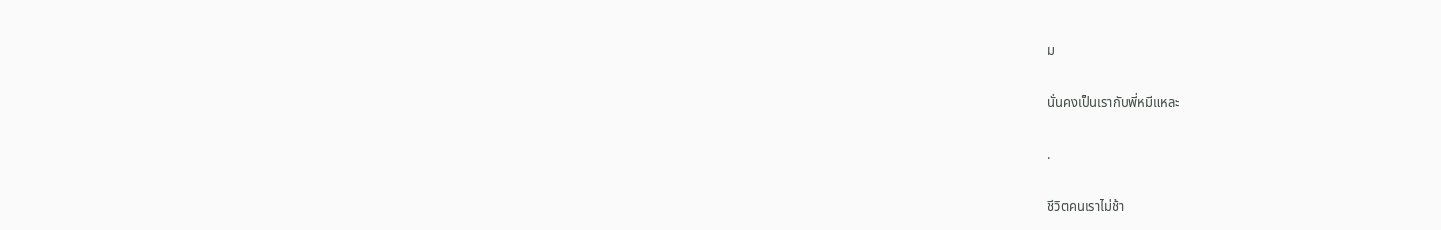ม

นั่นคงเป็นเรากับพี่หมีแหละ

.

ชีวิตคนเราไม่ช้า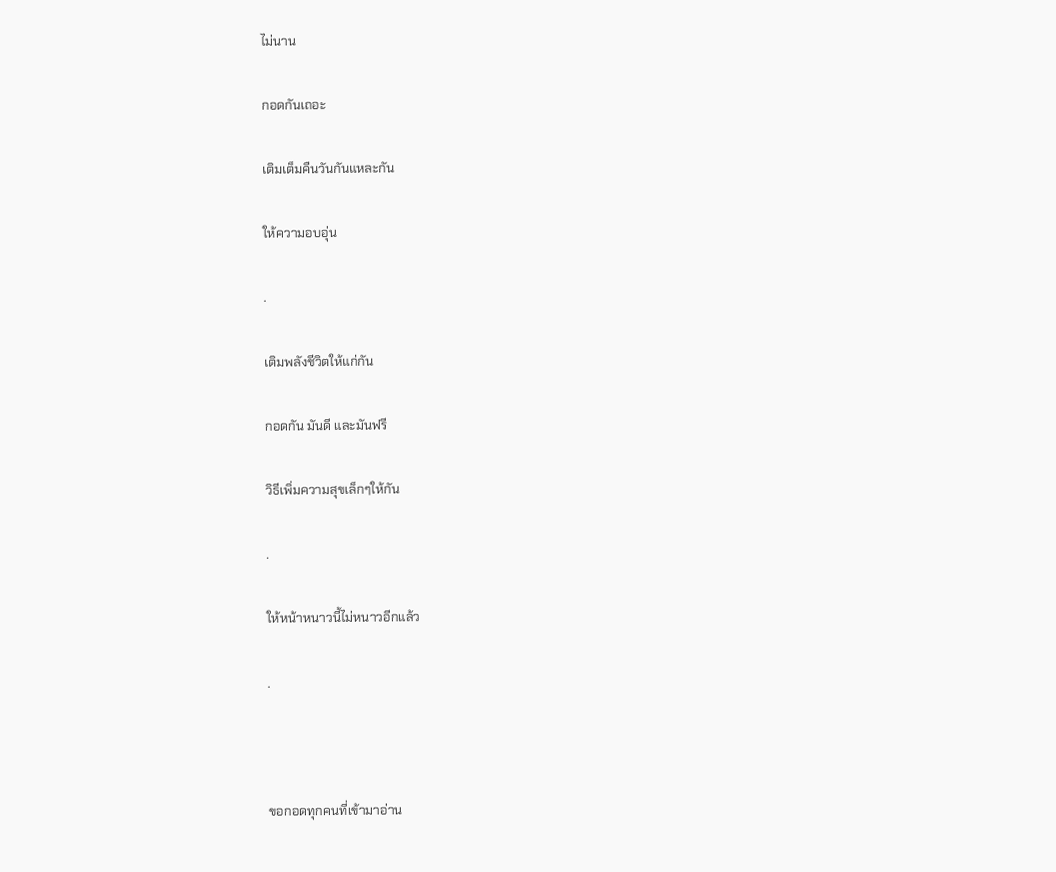ไม่นาน

กอดกันเถอะ

เติมเต็มคืนวันกันแหละกัน

ให้ความอบอุ่น

.

เติมพลังชีวิตให้แก่กัน

กอดกัน มันดี และมันฟรี

วิธีเพิ่มความสุขเล็กๆให้กัน

.

ให้หน้าหนาวนี้ไม่หนาวอีกแล้ว

.



ขอกอดทุกคนที่เข้ามาอ่าน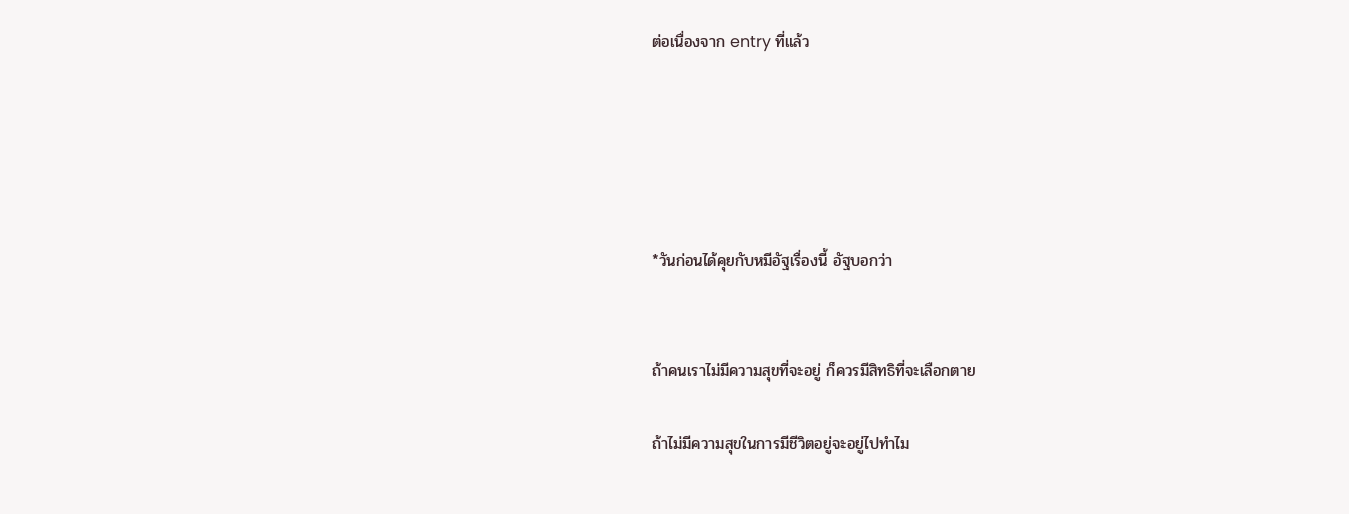ต่อเนื่องจาก entry ที่แล้ว





*วันก่อนได้คุยกับหมีอัฐเรื่องนี้ อัฐบอกว่า


ถ้าคนเราไม่มีความสุขที่จะอยู่ ก็ควรมีสิทธิที่จะเลือกตาย

ถ้าไม่มีความสุขในการมีชีวิตอยู่จะอยู่ไปทำไม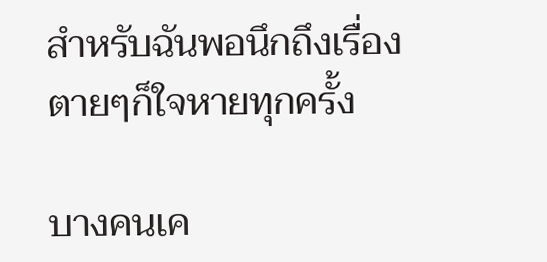สำหรับฉันพอนึกถึงเรื่องตายๆก็ใจหายทุกครั้ง

บางคนเค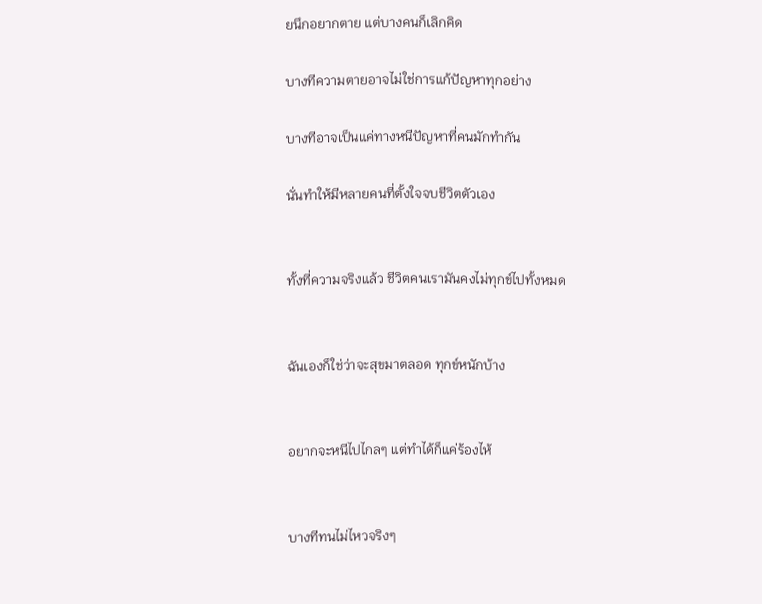ยนึกอยากตาย แต่บางคนก็เลิกคิด

บางทีความตายอาจไม่ใช่การแก้ปัญหาทุกอย่าง

บางทีอาจเป็นแค่ทางหนีปัญหาที่คนมักทำกัน

นั่นทำให้มีหลายคนที่ตั้งใจจบชีวิตตัวเอง


ทั้งที่ความจริงแล้ว ชีวิตคนเรามันคงไม่ทุกข์ไปทั้งหมด


ฉันเองก็ใช่ว่าจะสุขมาตลอด ทุกข์หนักบ้าง


อยากจะหนีไปไกลๆ แต่ทำได้ก็แค่ร้องไห้


บางทีทนไม่ไหวจริงๆ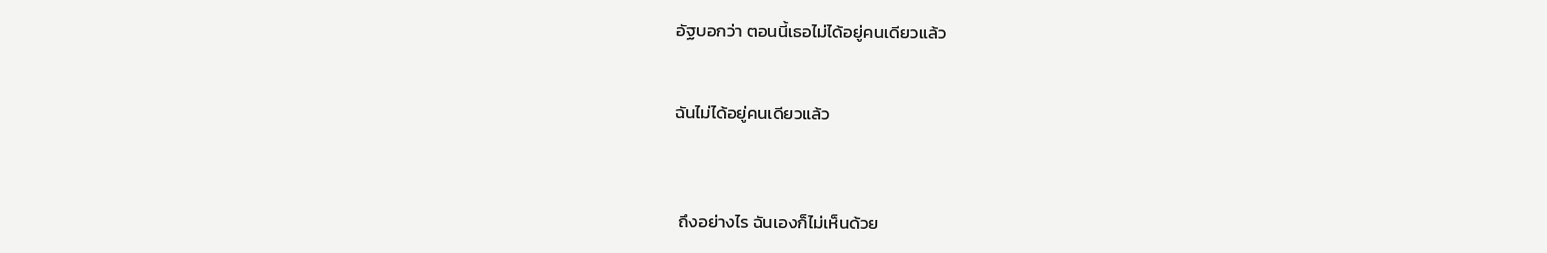อัฐบอกว่า ตอนนี้เธอไม่ได้อยู่คนเดียวแล้ว


ฉันไม่ได้อยู่คนเดียวแล้ว



 ถึงอย่างไร ฉันเองก็ไม่เห็นด้วย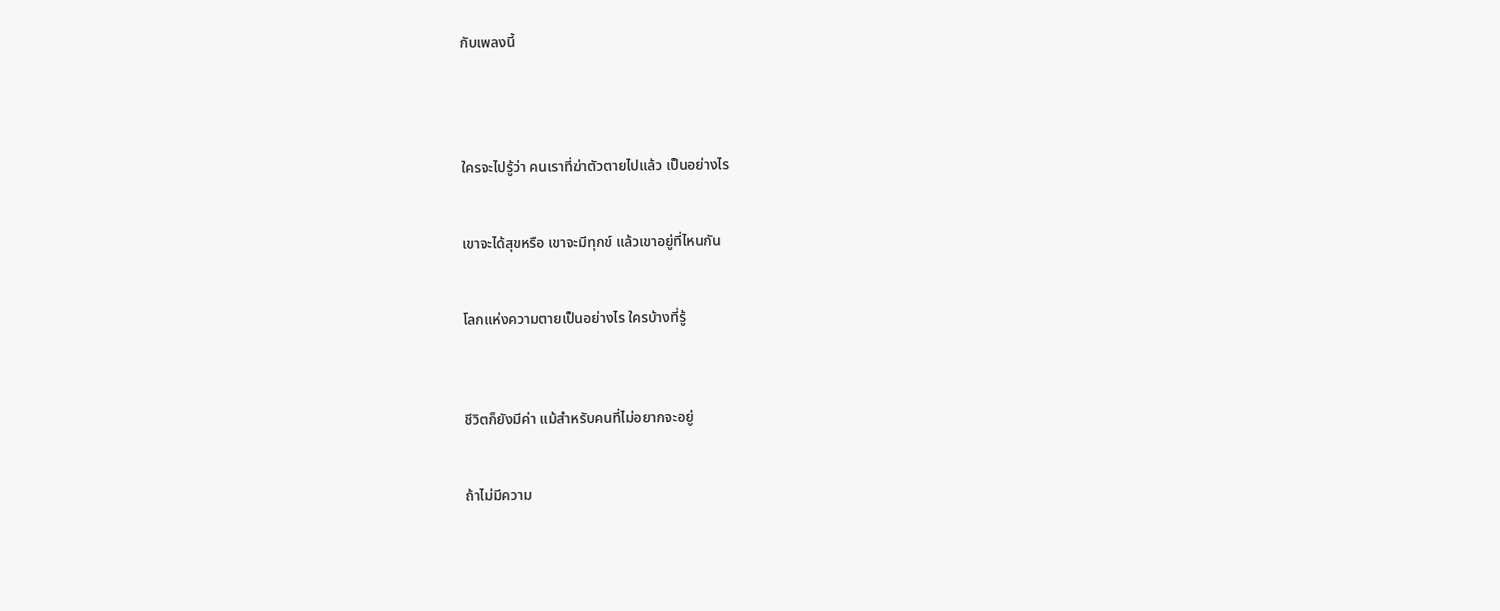กับเพลงนี้




ใครจะไปรู้ว่า คนเราที่ฆ่าตัวตายไปแล้ว เป็นอย่างไร


เขาจะได้สุขหรือ เขาจะมีทุกข์ แล้วเขาอยู่ที่ไหนกัน


โลกแห่งความตายเป็นอย่างไร ใครบ้างที่รู้



ชีวิตก็ยังมีค่า แม้สำหรับคนที่ไม่อยากจะอยู่


ถ้าไม่มีความ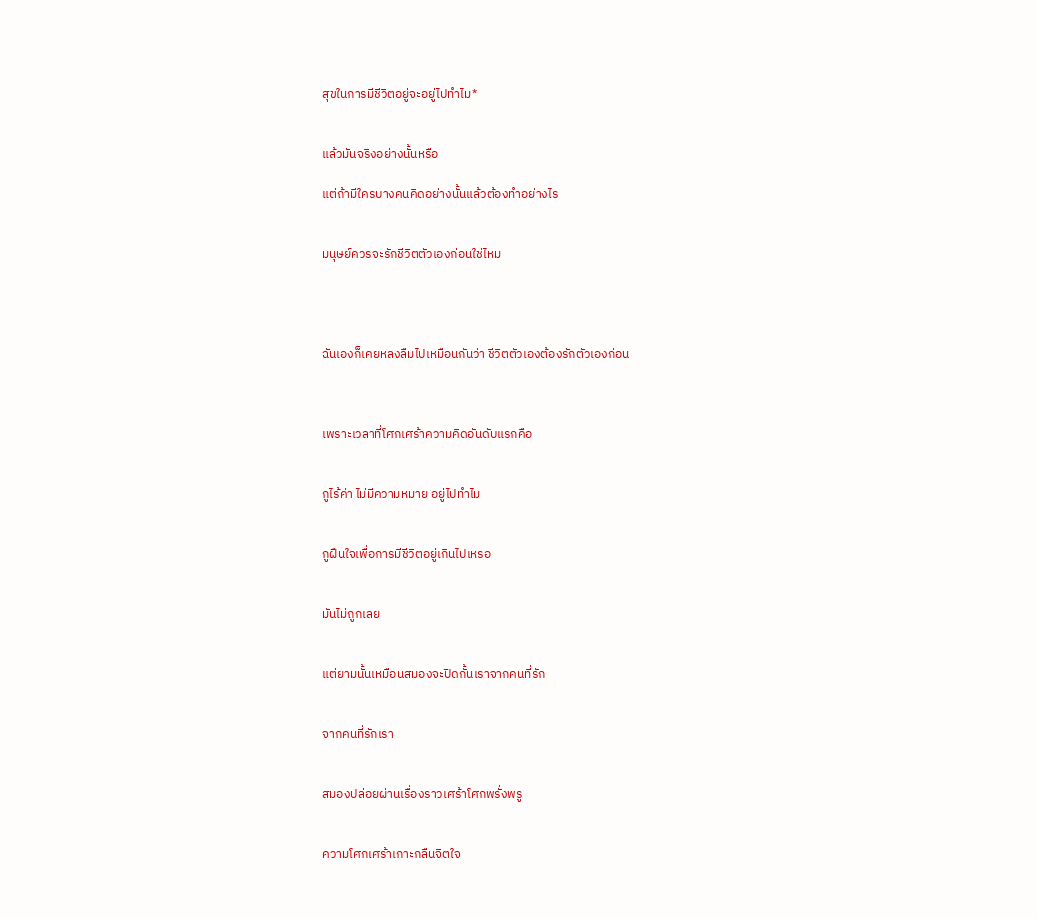สุขในการมีชีวิตอยู่จะอยู่ไปทำไม*


แล้วมันจริงอย่างนั้นหรือ

แต่ถ้ามีใครบางคนคิดอย่างนั้นแล้วต้องทำอย่างไร


มนุษย์ควรจะรักชีวิตตัวเองก่อนใช่ไหม




ฉันเองก็เคยหลงลืมไปเหมือนกันว่า ชีวิตตัวเองต้องรักตัวเองก่อน



เพราะเวลาที่โศกเศร้าความคิดอันดับแรกคือ


กูไร้ค่า ไม่มีความหมาย อยู่ไปทำไม


กูฝืนใจเพื่อการมีชีวิตอยู่เกินไปเหรอ


มันไม่ถูกเลย


แต่ยามนั้นเหมือนสมองจะปิดกั้นเราจากคนที่รัก


จากคนที่รักเรา


สมองปล่อยผ่านเรื่องราวเศร้าโศกพรั่งพรู


ความโศกเศร้าเกาะกลืนจิตใจ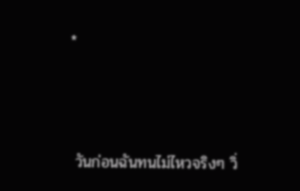*



 วันก่อนฉันทนไม่ไหวจริงๆ วิ่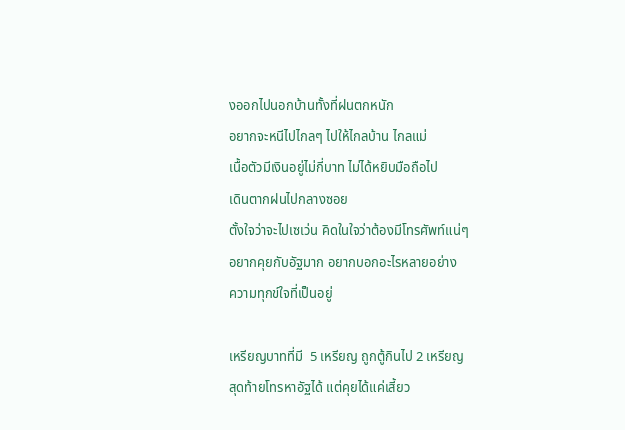งออกไปนอกบ้านทั้งที่ฝนตกหนัก
อยากจะหนีไปไกลๆ ไปให้ไกลบ้าน ไกลแม่
เนื้อตัวมีเงินอยู่ไม่กี่บาท ไม่ได้หยิบมือถือไป
เดินตากฝนไปกลางซอย
ตั้งใจว่าจะไปเซเว่น คิดในใจว่าต้องมีโทรศัพท์แน่ๆ
อยากคุยกับอัฐมาก อยากบอกอะไรหลายอย่าง
ความทุกข์ใจที่เป็นอยู่

เหรียญบาทที่มี  5 เหรียญ ถูกตู้กินไป 2 เหรียญ
สุดท้ายโทรหาอัฐได้ แต่คุยได้แค่เสี้ยว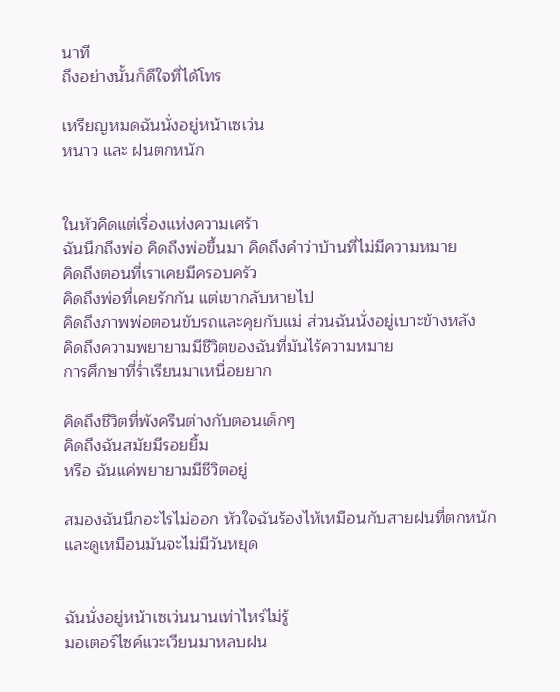นาที
ถึงอย่างนั้นก็ดีใจที่ได้โทร

เหรียญหมดฉันนั่งอยู่หน้าเซเว่น
หนาว และ ฝนตกหนัก


ในหัวคิดแต่เรื่องแห่งความเศร้า
ฉันนึกถึงพ่อ คิดถึงพ่อขึ้นมา คิดถึงคำว่าบ้านที่ไม่มีความหมาย
คิดถึงตอนที่เราเคยมีครอบครัว
คิดถึงพ่อที่เคยรักกัน แต่เขากลับหายไป
คิดถึงภาพพ่อตอนขับรถและคุยกับแม่ ส่วนฉันนั่งอยู่เบาะข้างหลัง
คิดถึงความพยายามมีชีวิตของฉันที่มันไร้ความหมาย
การศึกษาที่ร่ำเรียนมาเหนื่อยยาก

คิดถึงชีวิตที่พังครืนต่างกับตอนเด็กๆ
คิดถึงฉันสมัยมีรอยยิ้ม
หรือ ฉันแค่พยายามมีชีวิตอยู่

สมองฉันนึกอะไรไม่ออก หัวใจฉันร้องไห้เหมือนกับสายฝนที่ตกหนัก
และดูเหมือนมันจะไม่มีวันหยุด


ฉันนั่งอยู่หน้าเซเว่นนานเท่าไหร่ไม่รู้
มอเตอร์ไซค์แวะเวียนมาหลบฝน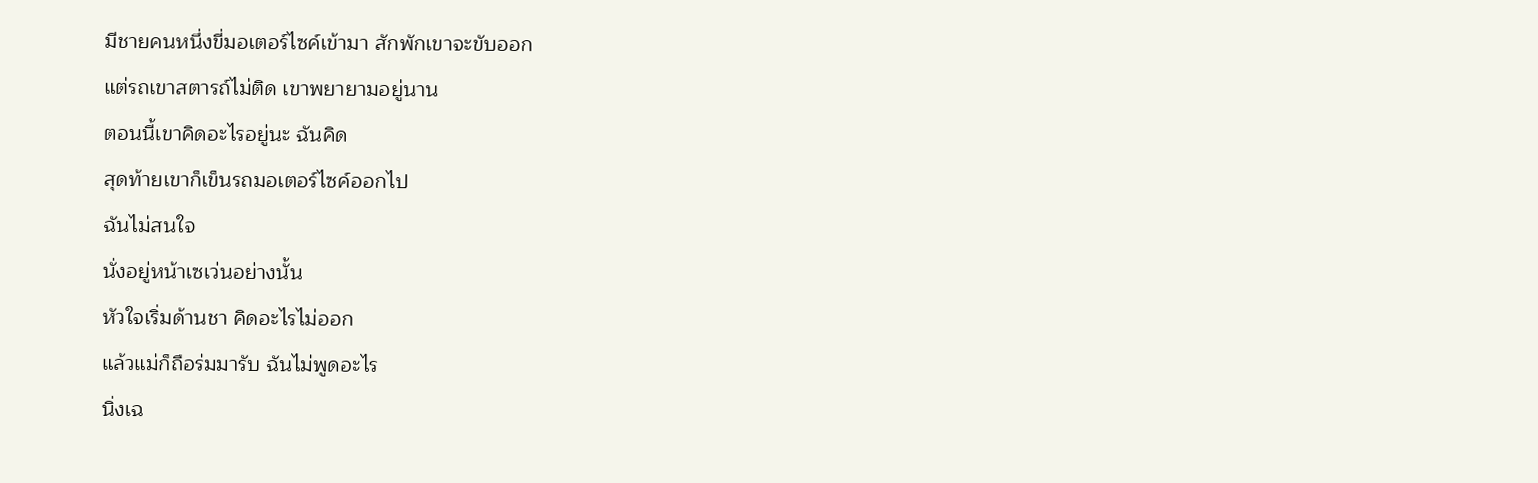มีชายคนหนึ่งขี่มอเตอร์ไซค์เข้ามา สักพักเขาจะขับออก
แต่รถเขาสตารถ์ไม่ติด เขาพยายามอยู่นาน
ตอนนี้เขาคิดอะไรอยู่นะ ฉันคิด
สุดท้ายเขาก็เข็นรถมอเตอร์ไซค์ออกไป
ฉันไม่สนใจ
นั่งอยู่หน้าเซเว่นอย่างนั้น
หัวใจเริ่มด้านชา คิดอะไรไม่ออก
แล้วแม่ก็ถือร่มมารับ ฉันไม่พูดอะไร
นิ่งเฉ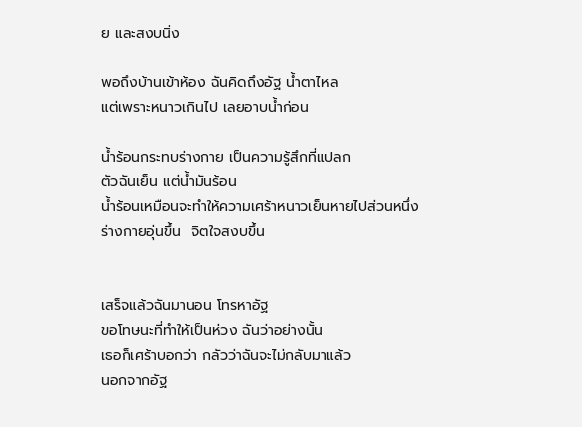ย และสงบนิ่ง

พอถึงบ้านเข้าห้อง ฉันคิดถึงอัฐ น้ำตาไหล
แต่เพราะหนาวเกินไป เลยอาบน้ำก่อน

น้ำร้อนกระทบร่างกาย เป็นความรู้สึกที่แปลก
ตัวฉันเย็น แต่น้ำมันร้อน
น้ำร้อนเหมือนจะทำให้ความเศร้าหนาวเย็นหายไปส่วนหนึ่ง
ร่างกายอุ่นขึ้น  จิตใจสงบขึ้น


เสร็จแล้วฉันมานอน โทรหาอัฐ
ขอโทษนะที่ทำให้เป็นห่วง ฉันว่าอย่างนั้น
เธอก็เศร้าบอกว่า กลัวว่าฉันจะไม่กลับมาแล้ว
นอกจากอัฐ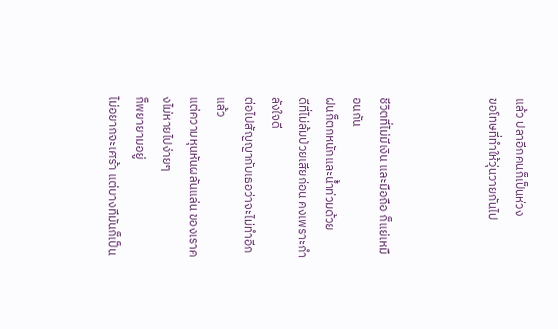แล้ว ปลาอีกคนก็เป็นห่วง
ขอโทษที่ทำให้วุ่นวายกันไป



ชีวิตที่ไม่มีเงิน และมือถือ ก็แย่เหมือนกัน
ฝนก็ตกหนักและน้ำท่วมด้วย
ดีที่ไม่ล้มป่วยเสียก่อน คงเพราะกำลังใจดี
ต่อไปสัญญากับเธอว่าจะไม่ทำอีกแล้ว
แต่ความหุนหันผลันแล่น ของเราคงไม่หายไปง่ายๆ
ก็พยายามอยู่
ไม่อยากจะเศร้า แต่บางทีมันก็เป็น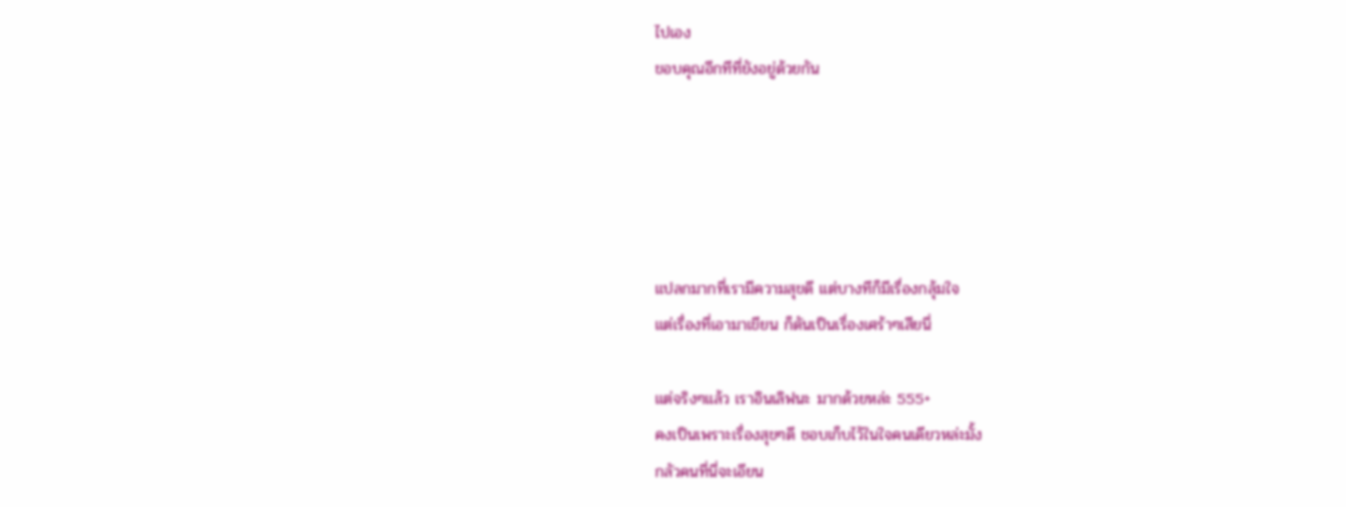ไปเอง
ขอบคุณอีกทีที่ยังอยู่ด้วยกัน





แปลกมากที่เรามีความสุขดี แต่บางทีก็มีเรื่องกลุ้มใจ
แต่เรื่องที่เอามาเขียน ก็ดันเป็นเรื่องเศร้าๆเสียนี่

แต่จริงๆแล้ว เราอินเลิฟนะ มากด้วยหล่ะ 555+
คงเป็นเพราะเรื่องสุขๆดี ชอบเก็บไว้ในใจคนเดียวหล่ะมั้ง
กลัวคนที่นี่จะเอียน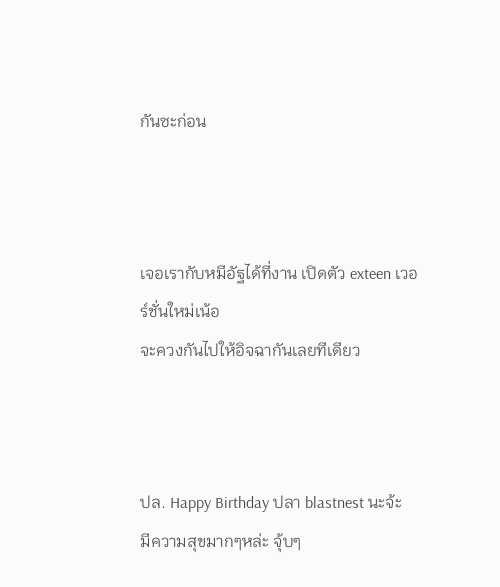กันซะก่อน



เจอเรากับหมีอัฐได้ที่งาน เปิดตัว exteen เวอร์ชั่นใหม่เน้อ
จะควงกันไปให้อิจฉากันเลยทีเดียว



ปล. Happy Birthday ปลา blastnest นะจ้ะ
มีความสุขมากๆหล่ะ จุ้บๆ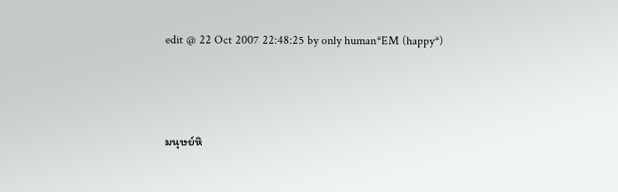edit @ 22 Oct 2007 22:48:25 by only human*EM (happy*)



มนุษย์หิ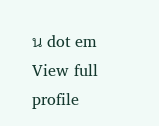น dot em
View full profile